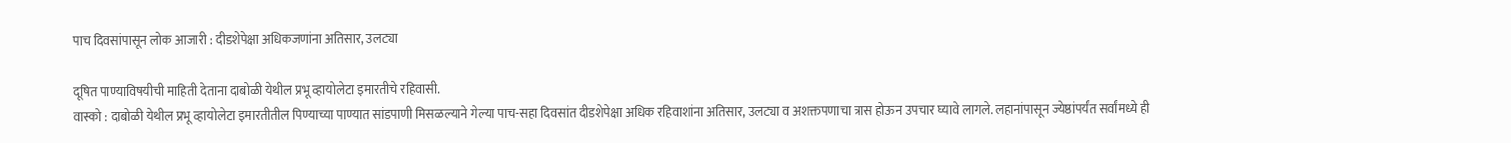पाच दिवसांपासून लोक आजारी : दीडशेपेक्षा अधिकजणांना अतिसार, उलट्या

दूषित पाण्याविषयीची माहिती देताना दाबोळी येथील प्रभू व्हायोलेटा इमारतीचे रहिवासी.
वास्को : दाबोळी येथील प्रभू व्हायोलेटा इमारतीतील पिण्याच्या पाण्यात सांडपाणी मिसळल्याने गेल्या पाच-सहा दिवसांत दीडशेपेक्षा अधिक रहिवाशांना अतिसार, उलट्या व अशक्तपणाचा त्रास होऊन उपचार घ्यावे लागले. लहानांपासून ज्येष्ठांपर्यंत सर्वांमध्ये ही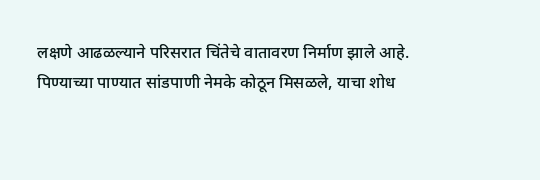लक्षणे आढळल्याने परिसरात चिंतेचे वातावरण निर्माण झाले आहे.
पिण्याच्या पाण्यात सांडपाणी नेमके कोठून मिसळले, याचा शोध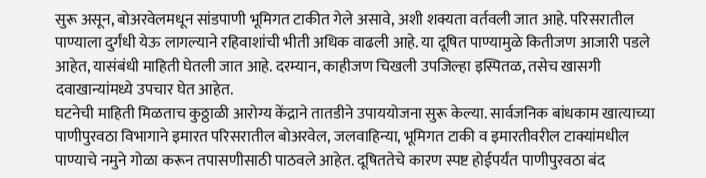सुरू असून, बोअरवेलमधून सांडपाणी भूमिगत टाकीत गेले असावे, अशी शक्यता वर्तवली जात आहे. परिसरातील पाण्याला दुर्गंधी येऊ लागल्याने रहिवाशांची भीती अधिक वाढली आहे. या दूषित पाण्यामुळे कितीजण आजारी पडले आहेत, यासंबंधी माहिती घेतली जात आहे. दरम्यान, काहीजण चिखली उपजिल्हा इस्पितळ, तसेच खासगी दवाखान्यांमध्ये उपचार घेत आहेत.
घटनेची माहिती मिळताच कुठ्ठाळी आरोग्य केंद्राने तातडीने उपाययोजना सुरू केल्या. सार्वजनिक बांधकाम खात्याच्या पाणीपुरवठा विभागाने इमारत परिसरातील बोअरवेल, जलवाहिन्या, भूमिगत टाकी व इमारतीवरील टाक्यांमधील पाण्याचे नमुने गोळा करून तपासणीसाठी पाठवले आहेत. दूषिततेचे कारण स्पष्ट होईपर्यंत पाणीपुरवठा बंद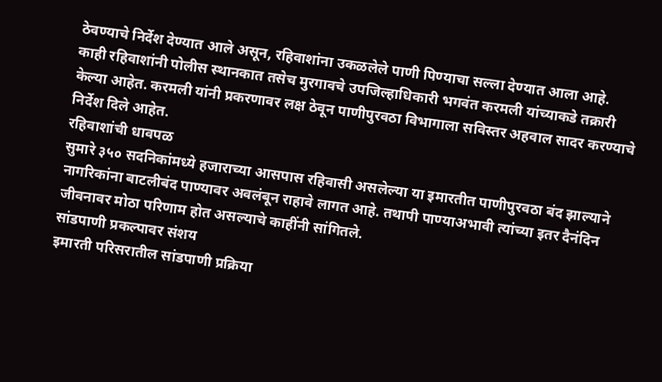ठेवण्याचे निर्देश देण्यात आले असून, रहिवाशांना उकळलेले पाणी पिण्याचा सल्ला देण्यात आला आहे.
काही रहिवाशांनी पोलीस स्थानकात तसेच मुरगावचे उपजिल्हाधिकारी भगवंत करमली यांच्याकडे तक्रारी केल्या आहेत. करमली यांनी प्रकरणावर लक्ष ठेवून पाणीपुरवठा विभागाला सविस्तर अहवाल सादर करण्याचे निर्देश दिले आहेत.
रहिवाशांची धावपळ
सुमारे ३५० सदनिकांमध्ये हजाराच्या आसपास रहिवासी असलेल्या या इमारतीत पाणीपुरवठा बंद झाल्याने नागरिकांना बाटलीबंद पाण्यावर अवलंबून राहावे लागत आहे. तथापी पाण्याअभावी त्यांच्या इतर दैनंदिन जीवनावर मोठा परिणाम होत असल्याचे काहींनी सांगितले.
सांडपाणी प्रकल्पावर संशय
इमारती परिसरातील सांडपाणी प्रक्रिया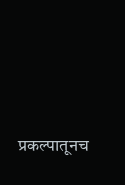प्रकल्पातूनच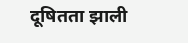दूषितता झाली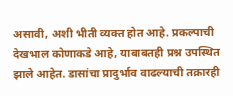असावी, अशी भीती व्यक्त होत आहे. प्रकल्पाची देखभाल कोणाकडे आहे, याबाबतही प्रश्न उपस्थित झाले आहेत. डासांचा प्रादुर्भाव वाढल्याची तक्रारही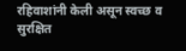रहिवाशांनी केली असून स्वच्छ व सुरक्षित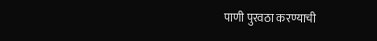पाणी पुरवठा करण्याची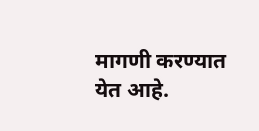मागणी करण्यात येत आहे.